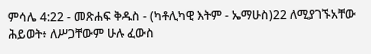ምሳሌ 4:22 - መጽሐፍ ቅዱስ - (ካቶሊካዊ እትም - ኤማሁስ)22 ለሚያገኙአቸው ሕይወት፥ ለሥጋቸውም ሁሉ ፈውስ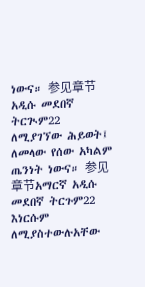ነውና። 参见章节አዲሱ መደበኛ ትርጒም22 ለሚያገኘው ሕይወት፤ ለመላው የሰው አካልም ጤንነት ነውና። 参见章节አማርኛ አዲሱ መደበኛ ትርጉም22 እነርሱም ለሚያስተውሉአቸው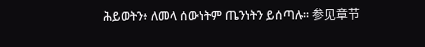ሕይወትን፥ ለመላ ሰውነትም ጤንነትን ይሰጣሉ። 参见章节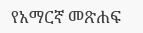የአማርኛ መጽሐፍ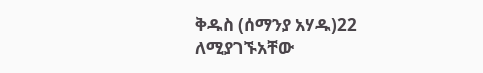ቅዱስ (ሰማንያ አሃዱ)22 ለሚያገኙአቸው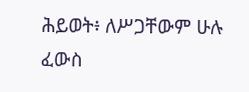ሕይወት፥ ለሥጋቸውም ሁሉ ፈውስ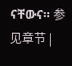ናቸውና። 参见章节 |